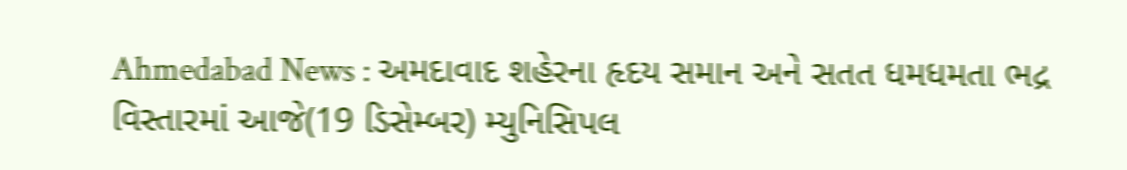Ahmedabad News : અમદાવાદ શહેરના હૃદય સમાન અને સતત ધમધમતા ભદ્ર વિસ્તારમાં આજે(19 ડિસેમ્બર) મ્યુનિસિપલ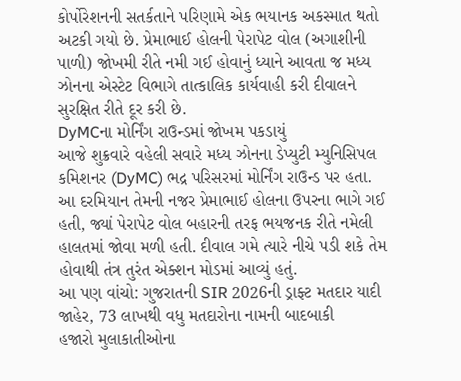કોર્પોરેશનની સતર્કતાને પરિણામે એક ભયાનક અકસ્માત થતો અટકી ગયો છે. પ્રેમાભાઈ હોલની પેરાપેટ વોલ (અગાશીની પાળી) જોખમી રીતે નમી ગઈ હોવાનું ધ્યાને આવતા જ મધ્ય ઝોનના એસ્ટેટ વિભાગે તાત્કાલિક કાર્યવાહી કરી દીવાલને સુરક્ષિત રીતે દૂર કરી છે.
DyMCના મોર્નિંગ રાઉન્ડમાં જોખમ પકડાયું
આજે શુક્રવારે વહેલી સવારે મધ્ય ઝોનના ડેપ્યુટી મ્યુનિસિપલ કમિશનર (DyMC) ભદ્ર પરિસરમાં મોર્નિંગ રાઉન્ડ પર હતા. આ દરમિયાન તેમની નજર પ્રેમાભાઈ હોલના ઉપરના ભાગે ગઈ હતી, જ્યાં પેરાપેટ વોલ બહારની તરફ ભયજનક રીતે નમેલી હાલતમાં જોવા મળી હતી. દીવાલ ગમે ત્યારે નીચે પડી શકે તેમ હોવાથી તંત્ર તુરંત એક્શન મોડમાં આવ્યું હતું.
આ પણ વાંચો: ગુજરાતની SIR 2026ની ડ્રાફ્ટ મતદાર યાદી જાહેર, 73 લાખથી વધુ મતદારોના નામની બાદબાકી
હજારો મુલાકાતીઓના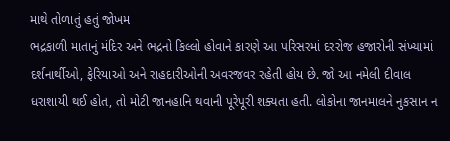માથે તોળાતું હતું જોખમ
ભદ્રકાળી માતાનું મંદિર અને ભદ્રનો કિલ્લો હોવાને કારણે આ પરિસરમાં દરરોજ હજારોની સંખ્યામાં દર્શનાર્થીઓ, ફેરિયાઓ અને રાહદારીઓની અવરજવર રહેતી હોય છે. જો આ નમેલી દીવાલ ધરાશાયી થઈ હોત, તો મોટી જાનહાનિ થવાની પૂરેપૂરી શક્યતા હતી. લોકોના જાનમાલને નુકસાન ન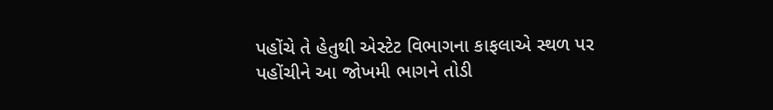પહોંચે તે હેતુથી એસ્ટેટ વિભાગના કાફલાએ સ્થળ પર પહોંચીને આ જોખમી ભાગને તોડી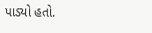પાડ્યો હતો.